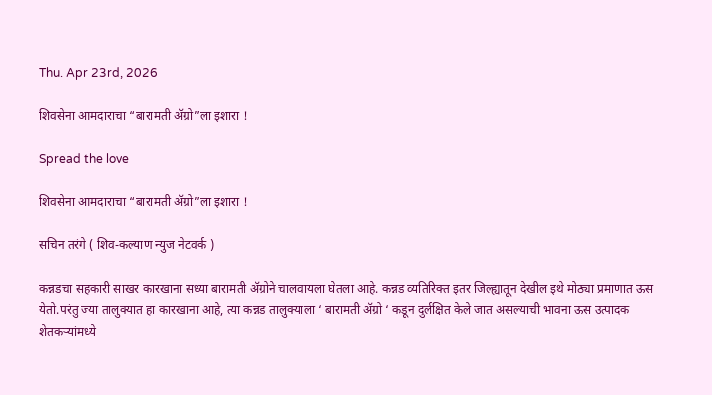Thu. Apr 23rd, 2026

शिवसेना आमदाराचा “बारामती ॲग्रो”ला इशारा !

Spread the love

शिवसेना आमदाराचा “बारामती ॲग्रो”ला इशारा !

सचिन तरंगे ( शिव-कल्याण न्युज नेटवर्क )

कन्नडचा सहकारी साखर कारखाना सध्या बारामती ॲग्रोने चालवायला घेतला आहे. कन्नड व्यतिरिक्त इतर जिल्ह्यातून देखील इथे मोठ्या प्रमाणात ऊस येतो.परंतु ज्या तालुक्यात हा कारखाना आहे, त्या कन्नड तालुक्याला ‘ बारामती ॲग्रो ‘ कडून दुर्लक्षित केले जात असल्याची भावना ऊस उत्पादक शेतकऱ्यांमध्ये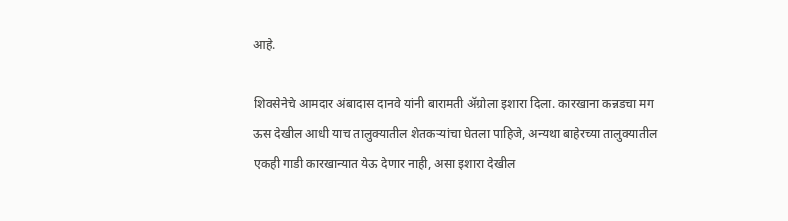आहे.

शिवसेनेचे आमदार अंबादास दानवे यांनी बारामती ॲग्रोला इशारा दिला. कारखाना कन्नडचा मग ऊस देखील आधी याच तालुक्यातील शेतकऱ्यांचा घेतला पाहिजे, अन्यथा बाहेरच्या तालुक्यातील एकही गाडी कारखान्यात येऊ देणार नाही, असा इशारा देखील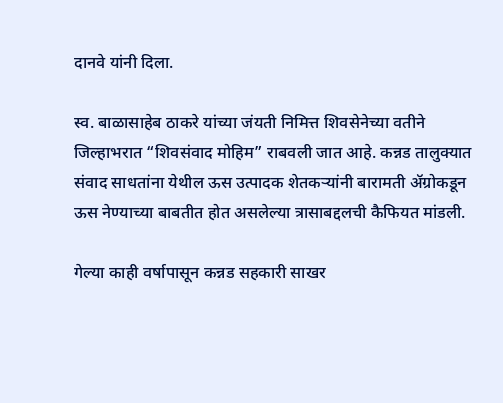दानवे यांनी दिला.

स्व. बाळासाहेब ठाकरे यांच्या जंयती निमित्त शिवसेनेच्या वतीने जिल्हाभरात “शिवसंवाद मोहिम” राबवली जात आहे. कन्नड तालुक्यात संवाद साधतांना येथील ऊस उत्पादक शेतकऱ्यांनी बारामती ॲग्रोकडून ऊस नेण्याच्या बाबतीत होत असलेल्या त्रासाबद्दलची कैफियत मांडली.

गेल्या काही वर्षापासून कन्नड सहकारी साखर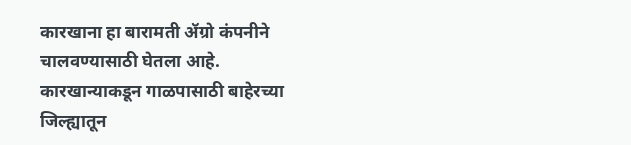कारखाना हा बारामती ॲग्रो कंपनीने चालवण्यासाठी घेतला आहे. कारखान्याकडून गाळपासाठी बाहेरच्या जिल्ह्यातून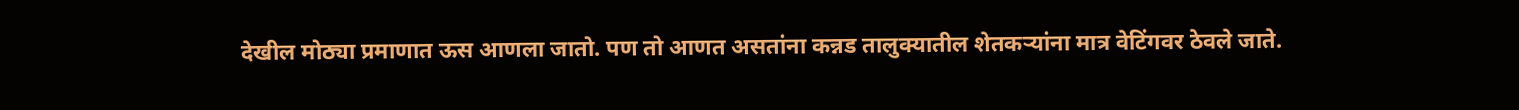देखील मोठ्या प्रमाणात ऊस आणला जातो. पण तो आणत असतांना कन्नड तालुक्यातील शेतकऱ्यांना मात्र वेटिंगवर ठेवले जाते.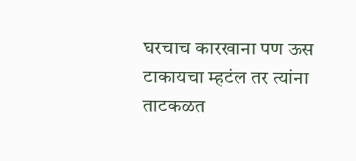घरचाच कारखाना पण ऊस टाकायचा म्हटंल तर त्यांना ताटकळत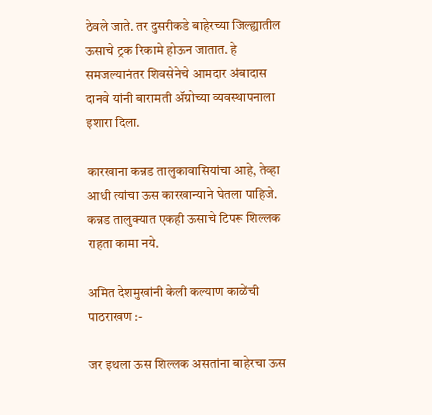ठेवले जाते. तर दुसरीकडे बाहेरच्या जिल्ह्यातील ऊसाचे ट्रक रिकामे होऊन जातात. हे समजल्यानंतर शिवसेनेचे आमदार अंबादास दानवे यांनी बारामती ॲग्रोच्या व्यवस्थापनाला इशारा दिला.

कारखाना कन्नड तालुकावासियांचा आहे, तेव्हा आधी त्यांचा ऊस कारखान्याने घेतला पाहिजे. कन्नड तालुक्यात एकही ऊसाचे टिपरू शिल्लक राहता कामा नये.

अमित देशमुखांनी केली कल्याण काळेंची पाठराखण :-

जर इथला ऊस शिल्लक असतांना बाहेरचा ऊस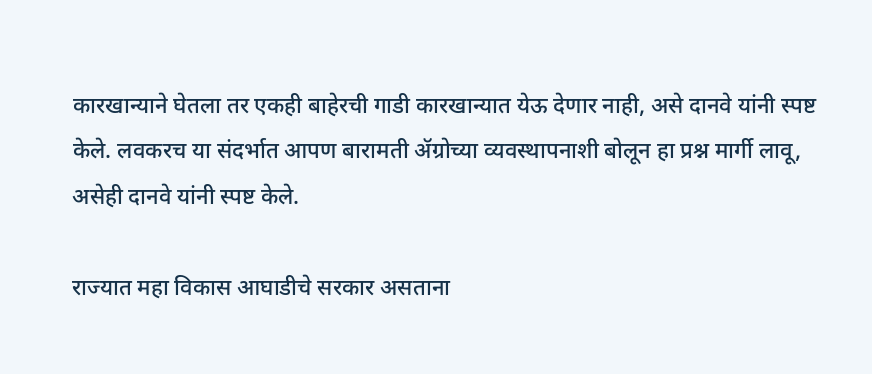कारखान्याने घेतला तर एकही बाहेरची गाडी कारखान्यात येऊ देणार नाही, असे दानवे यांनी स्पष्ट केले. लवकरच या संदर्भात आपण बारामती ॲग्रोच्या व्यवस्थापनाशी बोलून हा प्रश्न मार्गी लावू, असेही दानवे यांनी स्पष्ट केले.

राज्यात महा विकास आघाडीचे सरकार असताना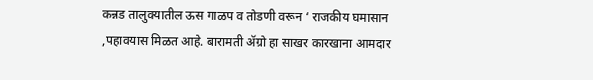कन्नड तालुक्यातील ऊस गाळप व तोडणी वरून ‘ राजकीय घमासान ,पहावयास मिळत आहे. बारामती ॲग्रो हा साखर कारखाना आमदार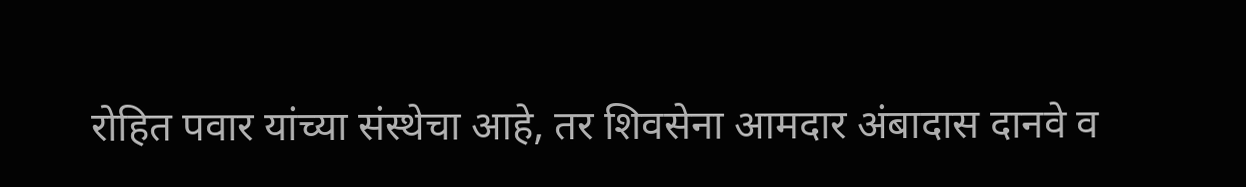रोहित पवार यांच्या संस्थेचा आहे, तर शिवसेना आमदार अंबादास दानवे व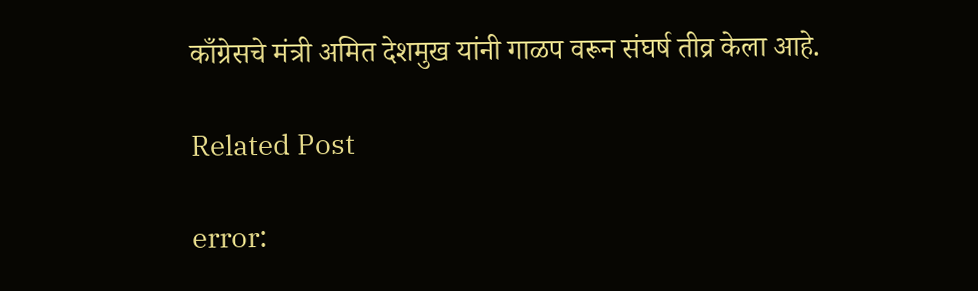काँग्रेसचे मंत्री अमित देशमुख यांनी गाळप वरून संघर्ष तीव्र केला आहे.

Related Post

error: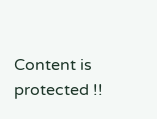Content is protected !!